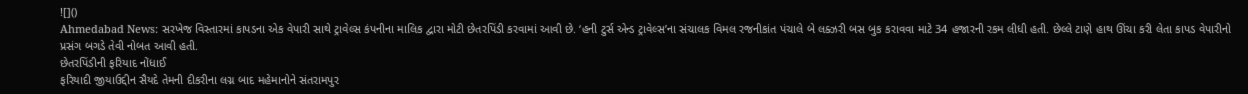![]()
Ahmedabad News: સરખેજ વિસ્તારમાં કાપડના એક વેપારી સાથે ટ્રાવેલ્સ કંપનીના માલિક દ્વારા મોટી છેતરપિંડી કરવામાં આવી છે. ‘હની ટુર્સ એન્ડ ટ્રાવેલ્સ’ના સંચાલક વિમલ રજનીકાંત પંચાલે બે લક્ઝરી બસ બુક કરાવવા માટે 34 હજારની રકમ લીધી હતી. છેલ્લે ટાણે હાથ ઊંચા કરી લેતા કાપડ વેપારીનો પ્રસંગ બગડે તેવી નોબત આવી હતી.
છેતરપિંડીની ફરિયાદ નોંધાઈ
ફરિયાદી જીયાઉદ્દીન સૈયદે તેમની દીકરીના લગ્ન બાદ મહેમાનોને સંતરામપુર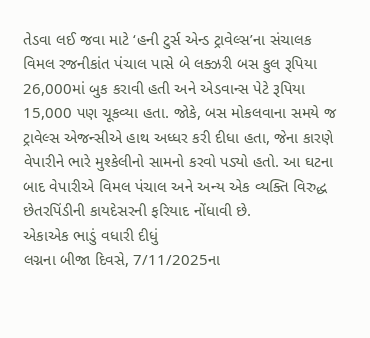તેડવા લઈ જવા માટે ‘હની ટુર્સ એન્ડ ટ્રાવેલ્સ’ના સંચાલક વિમલ રજનીકાંત પંચાલ પાસે બે લક્ઝરી બસ કુલ રૂપિયા 26,000માં બુક કરાવી હતી અને એડવાન્સ પેટે રૂપિયા 15,000 પણ ચૂકવ્યા હતા. જોકે, બસ મોકલવાના સમયે જ ટ્રાવેલ્સ એજન્સીએ હાથ અધ્ધર કરી દીધા હતા, જેના કારણે વેપારીને ભારે મુશ્કેલીનો સામનો કરવો પડ્યો હતો. આ ઘટના બાદ વેપારીએ વિમલ પંચાલ અને અન્ય એક વ્યક્તિ વિરુદ્ધ છેતરપિંડીની કાયદેસરની ફરિયાદ નોંધાવી છે.
એકાએક ભાડું વધારી દીધું
લગ્નના બીજા દિવસે, 7/11/2025ના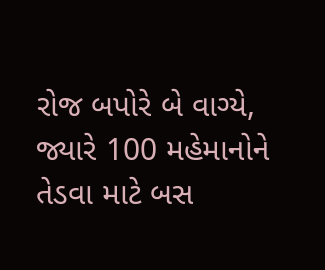રોજ બપોરે બે વાગ્યે, જ્યારે 100 મહેમાનોને તેડવા માટે બસ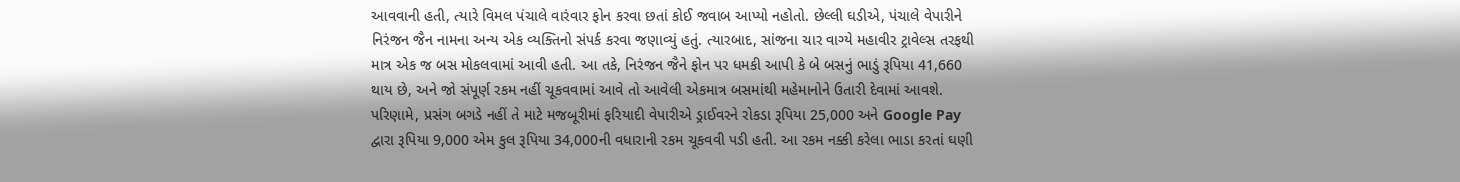આવવાની હતી, ત્યારે વિમલ પંચાલે વારંવાર ફોન કરવા છતાં કોઈ જવાબ આપ્યો નહોતો. છેલ્લી ઘડીએ, પંચાલે વેપારીને નિરંજન જૈન નામના અન્ય એક વ્યક્તિનો સંપર્ક કરવા જણાવ્યું હતું. ત્યારબાદ, સાંજના ચાર વાગ્યે મહાવીર ટ્રાવેલ્સ તરફથી માત્ર એક જ બસ મોકલવામાં આવી હતી. આ તકે, નિરંજન જૈને ફોન પર ધમકી આપી કે બે બસનું ભાડું રૂપિયા 41,660 થાય છે, અને જો સંપૂર્ણ રકમ નહીં ચૂકવવામાં આવે તો આવેલી એકમાત્ર બસમાંથી મહેમાનોને ઉતારી દેવામાં આવશે. પરિણામે, પ્રસંગ બગડે નહીં તે માટે મજબૂરીમાં ફરિયાદી વેપારીએ ડ્રાઈવરને રોકડા રૂપિયા 25,000 અને Google Pay દ્વારા રૂપિયા 9,000 એમ કુલ રૂપિયા 34,000ની વધારાની રકમ ચૂકવવી પડી હતી. આ રકમ નક્કી કરેલા ભાડા કરતાં ઘણી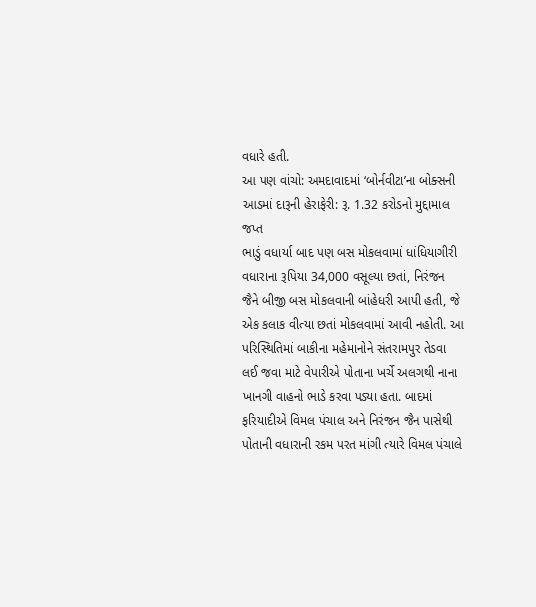વધારે હતી.
આ પણ વાંચો: અમદાવાદમાં ‘બોર્નવીટા’ના બોક્સની આડમાં દારૂની હેરાફેરી: રૂ. 1.32 કરોડનો મુદ્દામાલ જપ્ત
ભાડું વધાર્યા બાદ પણ બસ મોકલવામાં ધાંધિયાગીરી
વધારાના રૂપિયા 34,000 વસૂલ્યા છતાં, નિરંજન જૈને બીજી બસ મોકલવાની બાંહેધરી આપી હતી, જે એક કલાક વીત્યા છતાં મોકલવામાં આવી નહોતી. આ પરિસ્થિતિમાં બાકીના મહેમાનોને સંતરામપુર તેડવા લઈ જવા માટે વેપારીએ પોતાના ખર્ચે અલગથી નાના ખાનગી વાહનો ભાડે કરવા પડ્યા હતા. બાદમાં ફરિયાદીએ વિમલ પંચાલ અને નિરંજન જૈન પાસેથી પોતાની વધારાની રકમ પરત માંગી ત્યારે વિમલ પંચાલે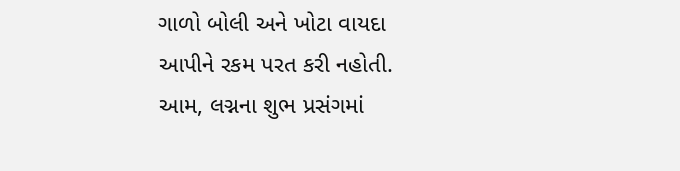ગાળો બોલી અને ખોટા વાયદા આપીને રકમ પરત કરી નહોતી. આમ, લગ્નના શુભ પ્રસંગમાં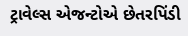ટ્રાવેલ્સ એજન્ટોએ છેતરપિંડી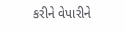કરીને વેપારીને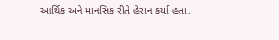આર્થિક અને માનસિક રીતે હેરાન કર્યા હતા.